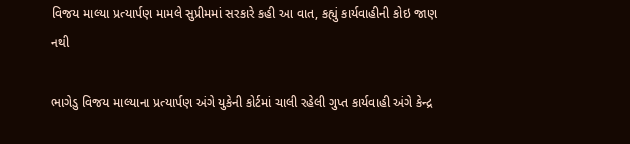વિજય માલ્યા પ્રત્યાર્પણ મામલે સુપ્રીમમાં સરકારે કહી આ વાત, કહ્યું કાર્યવાહીની કોઇ જાણ નથી

ભાગેડુ વિજય માલ્યાના પ્રત્યાર્પણ અંગે યુકેની કોર્ટમાં ચાલી રહેલી ગુપ્ત કાર્યવાહી અંગે કેન્દ્ર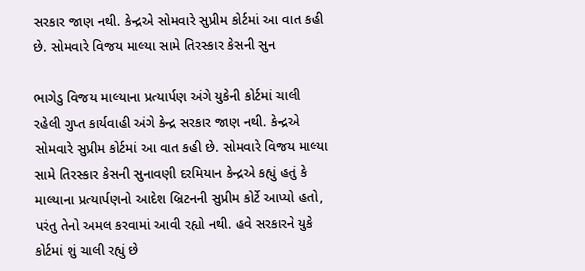સરકાર જાણ નથી. કેન્દ્રએ સોમવારે સુપ્રીમ કોર્ટમાં આ વાત કહી છે. સોમવારે વિજય માલ્યા સામે તિરસ્કાર કેસની સુન

ભાગેડુ વિજય માલ્યાના પ્રત્યાર્પણ અંગે યુકેની કોર્ટમાં ચાલી રહેલી ગુપ્ત કાર્યવાહી અંગે કેન્દ્ર સરકાર જાણ નથી. કેન્દ્રએ સોમવારે સુપ્રીમ કોર્ટમાં આ વાત કહી છે. સોમવારે વિજય માલ્યા સામે તિરસ્કાર કેસની સુનાવણી દરમિયાન કેન્દ્રએ કહ્યું હતું કે માલ્યાના પ્રત્યાર્પણનો આદેશ બ્રિટનની સુપ્રીમ કોર્ટે આપ્યો હતો, પરંતુ તેનો અમલ કરવામાં આવી રહ્યો નથી. હવે સરકારને યુકે કોર્ટમાં શું ચાલી રહ્યું છે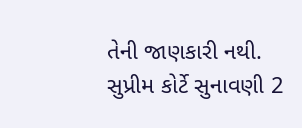તેની જાણકારી નથી. સુપ્રીમ કોર્ટે સુનાવણી 2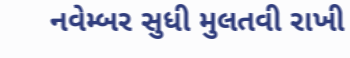નવેમ્બર સુધી મુલતવી રાખી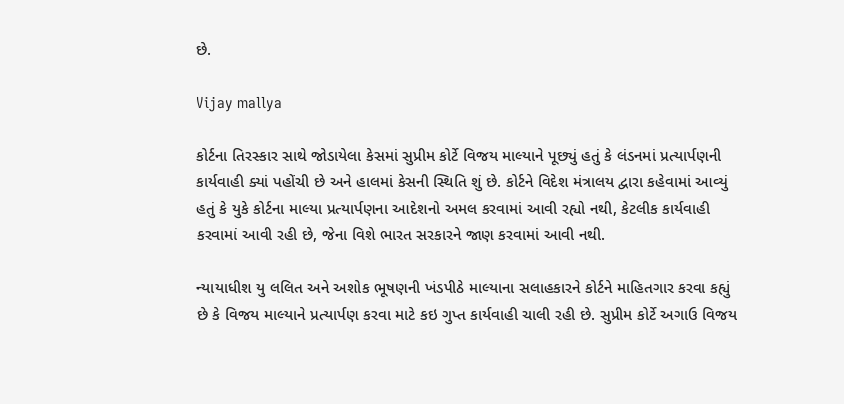છે.

Vijay mallya

કોર્ટના તિરસ્કાર સાથે જોડાયેલા કેસમાં સુપ્રીમ કોર્ટે વિજય માલ્યાને પૂછ્યું હતું કે લંડનમાં પ્રત્યાર્પણની કાર્યવાહી ક્યાં પહોંચી છે અને હાલમાં કેસની સ્થિતિ શું છે. કોર્ટને વિદેશ મંત્રાલય દ્વારા કહેવામાં આવ્યું હતું કે યુકે કોર્ટના માલ્યા પ્રત્યાર્પણના આદેશનો અમલ કરવામાં આવી રહ્યો નથી, કેટલીક કાર્યવાહી કરવામાં આવી રહી છે, જેના વિશે ભારત સરકારને જાણ કરવામાં આવી નથી.

ન્યાયાધીશ યુ લલિત અને અશોક ભૂષણની ખંડપીઠે માલ્યાના સલાહકારને કોર્ટને માહિતગાર કરવા કહ્યું છે કે વિજય માલ્યાને પ્રત્યાર્પણ કરવા માટે કઇ ગુપ્ત કાર્યવાહી ચાલી રહી છે. સુપ્રીમ કોર્ટે અગાઉ વિજય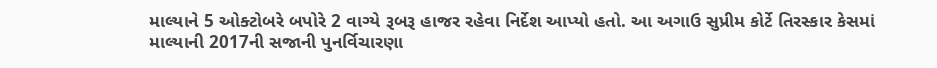માલ્યાને 5 ઓક્ટોબરે બપોરે 2 વાગ્યે રૂબરૂ હાજર રહેવા નિર્દેશ આપ્યો હતો. આ અગાઉ સુપ્રીમ કોર્ટે તિરસ્કાર કેસમાં માલ્યાની 2017ની સજાની પુનર્વિચારણા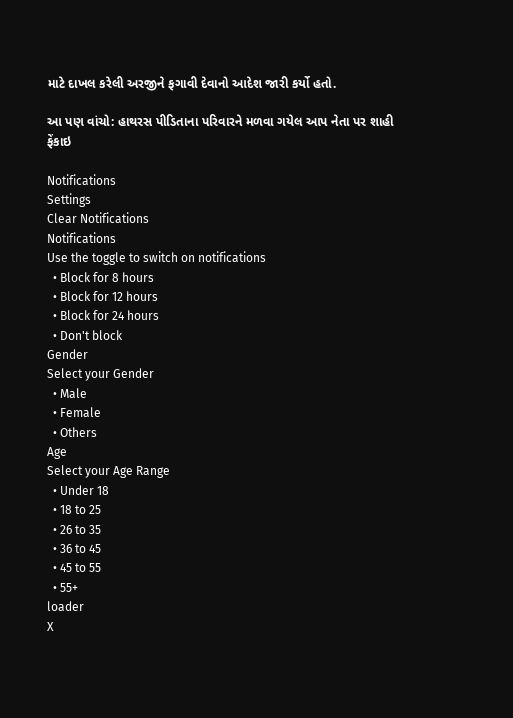માટે દાખલ કરેલી અરજીને ફગાવી દેવાનો આદેશ જારી કર્યો હતો.

આ પણ વાંચો: હાથરસ પીડિતાના પરિવારને મળવા ગયેલ આપ નેતા પર શાહી ફેંકાઇ

Notifications
Settings
Clear Notifications
Notifications
Use the toggle to switch on notifications
  • Block for 8 hours
  • Block for 12 hours
  • Block for 24 hours
  • Don't block
Gender
Select your Gender
  • Male
  • Female
  • Others
Age
Select your Age Range
  • Under 18
  • 18 to 25
  • 26 to 35
  • 36 to 45
  • 45 to 55
  • 55+
loader
X